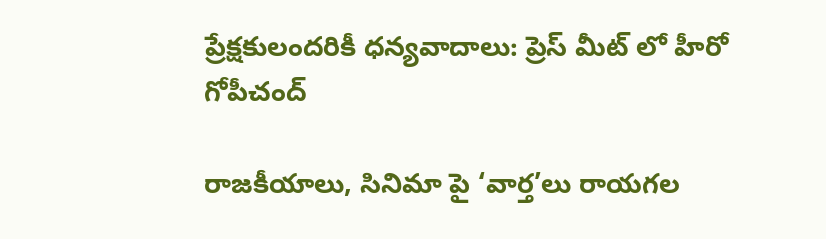ప్రేక్షకులందరికీ ధన్యవాదాలు: ప్రెస్ మీట్ లో హీరో గోపీచంద్

రాజకీయాలు, సినిమా పై ‘వార్త’లు రాయగల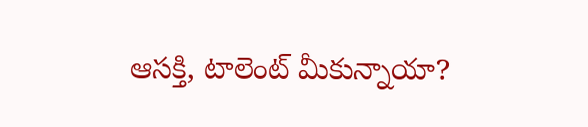ఆసక్తి, టాలెంట్ మీకున్నాయా?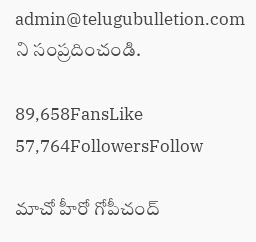admin@telugubulletion.com ని సంప్రదించండి.

89,658FansLike
57,764FollowersFollow

మాచో హీరో గోపీచంద్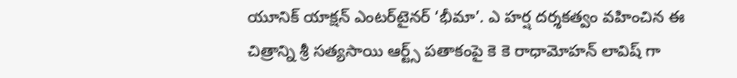యూనిక్ యాక్షన్ ఎంటర్‌టైనర్ ‘భీమా’. ఎ హర్ష దర్శకత్వం వహించిన ఈ చిత్రాన్ని శ్రీ సత్యసాయి ఆర్ట్స్ పతాకంపై కె కె రాధామోహన్ లావిష్ గా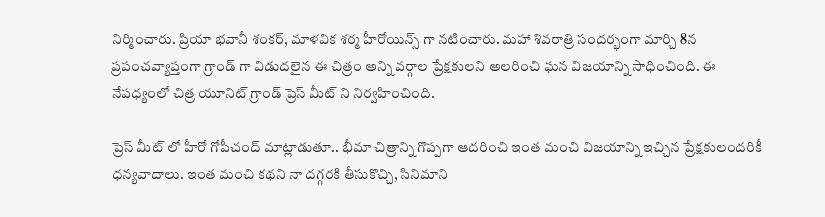నిర్మించారు. ప్రియా భవానీ శంకర్, మాళవిక శర్మ హీరోయిన్స్ గా నటించారు. మహా శివరాత్రి సందర్భంగా మార్చి 8న ప్రపంచవ్యాప్తంగా గ్రాండ్ గా విడుదలైన ఈ చిత్రం అన్ని వర్గాల ప్రేక్షకులని అలరించి ఘన విజయాన్ని సాధించింది. ఈ నేపధ్యంలో చిత్ర యూనిట్ గ్రాండ్ ప్రెస్ మీట్ ని నిర్వహించింది.

ప్రెస్ మీట్ లో హీరో గోపీచంద్ మాట్లాడుతూ.. భీమా చిత్రాన్ని గొప్పగా ఆదరించి ఇంత మంచి విజయాన్ని ఇచ్చిన ప్రేక్షకులందరికీ ధన్యవాదాలు. ఇంత మంచి కథని నా దగ్గరకి తీసుకొచ్చి, సినిమాని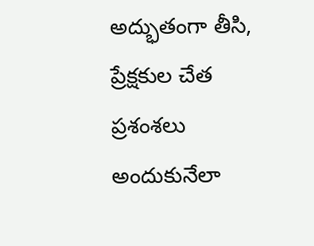అద్భుతంగా తీసి, ప్రేక్షకుల చేత ప్రశంశలు అందుకునేలా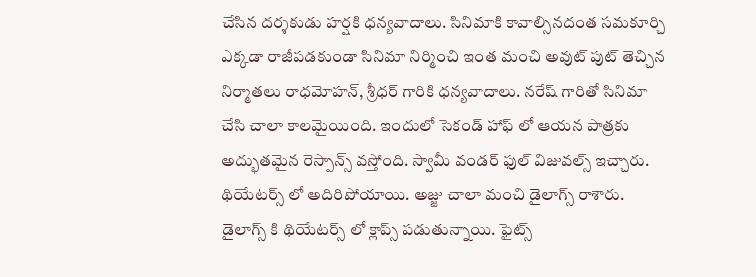చేసిన దర్శకుడు హర్షకి ధన్యవాదాలు. సినిమాకి కావాల్సినదంత సమకూర్చి ఎక్కడా రాజీపడకుండా సినిమా నిర్మించి ఇంత మంచి అవుట్ పుట్ తెచ్చిన నిర్మాతలు రాధమోహన్, శ్రీధర్ గారికి ధన్యవాదాలు. నరేష్ గారితో సినిమా చేసి చాలా కాలమైయింది. ఇందులో సెకండ్ హాఫ్ లో ఆయన పాత్రకు అద్భుతమైన రెస్పాన్స్ వస్తోంది. స్వామీ వండర్ ఫుల్ విజువల్స్ ఇచ్చారు. థియేటర్స్ లో అదిరిపోయాయి. అజ్జు చాలా మంచి డైలాగ్స్ రాశారు. డైలాగ్స్ కి థియేటర్స్ లో క్లాప్స్ పడుతున్నాయి. ఫైట్స్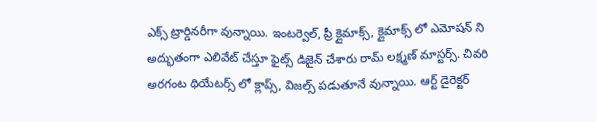ఎక్స్ ట్రార్డినరీగా వున్నాయి. ఇంటర్వెల్, ప్రీ క్లైమాక్స్, క్లైమాక్స్ లో ఎమోషన్ ని అద్భుతంగా ఎలివేట్ చేస్తూ ఫైట్స్ డిజైన్ చేశారు రామ్ లక్ష్మణ్ మాస్టర్స్. చివరి అరగంట థియేటర్స్ లో క్లాప్స్, విజల్స్ పడుతూనే వున్నాయి. ఆర్ట్ డైరెక్టర్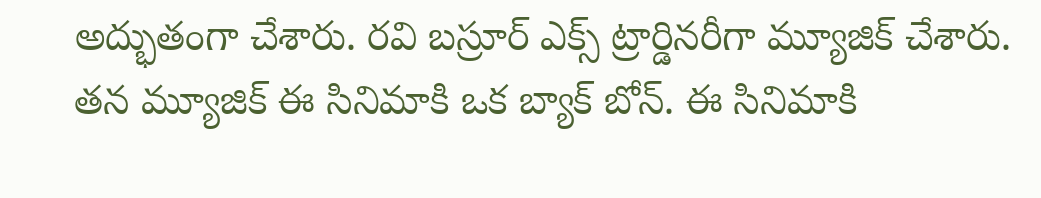అద్భుతంగా చేశారు. రవి బస్రూర్ ఎక్స్ ట్రార్డినరీగా మ్యూజిక్ చేశారు. తన మ్యూజిక్ ఈ సినిమాకి ఒక బ్యాక్ బోన్. ఈ సినిమాకి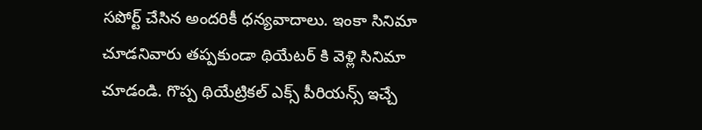సపోర్ట్ చేసిన అందరికీ ధన్యవాదాలు. ఇంకా సినిమా చూడనివారు తప్పకుండా థియేటర్ కి వెళ్లి సినిమా చూడండి. గొప్ప థియేట్రికల్ ఎక్స్ పీరియన్స్ ఇచ్చే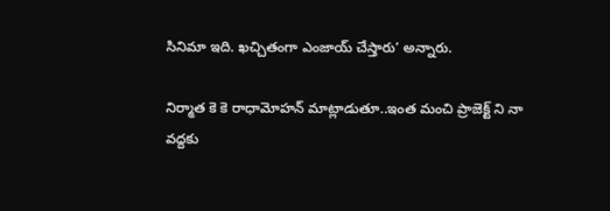సినిమా ఇది. ఖచ్చితంగా ఎంజాయ్ చేస్తారు’ అన్నారు.

నిర్మాత కె కె రాధామోహన్ మాట్లాడుతూ..ఇంత మంచి ప్రాజెక్ట్ ని నా వద్దకు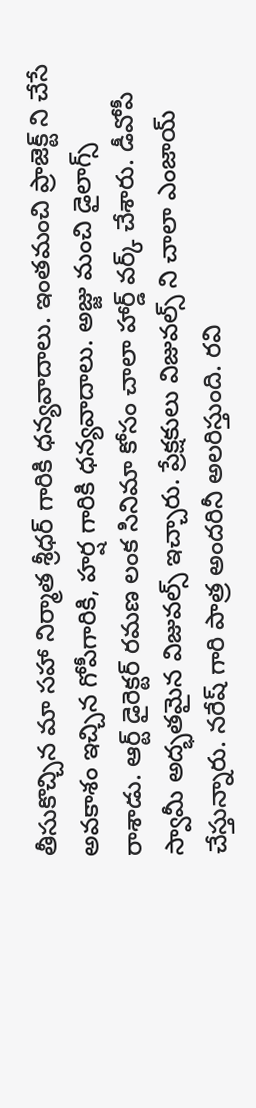తీసుకొచ్చిన మా సహా నిర్మాత శ్రీధర్ గారికి ధన్యవాదాలు. ఇంతమంచి ప్రాజెక్ట్ ని చేసే అవకాశం ఇచ్చిన గోపీగారికి, హర్ష గారికి ధన్యవాదాలు. అజ్జు మంచి డైలాగ్స్ రాశాడు. ఆర్ట్ డైరెక్టర్ రమణ లంక సినిమా కోసం చాలా హార్డ్ వర్క్ చేశారు. డీవోపీ స్వామీ అద్భతమైన విజువల్స్ ఇచ్చారు. ప్రేక్షకులు విజువల్స్ ని చాలా ఎంజాయ్ చేస్తున్నారు. నరేష్ గారి పాత్ర అందరినీ అలరిస్తుంది. రవి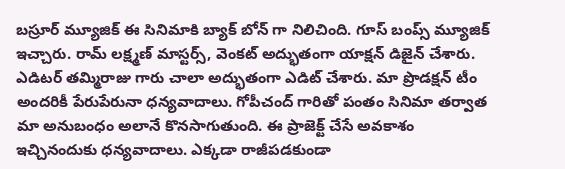బస్రూర్ మ్యూజిక్ ఈ సినిమాకి బ్యాక్ బోన్ గా నిలిచింది. గూస్ బంప్స్ మ్యూజిక్ ఇచ్చారు. రామ్ లక్ష్మణ్ మాస్టర్స్, వెంకట్ అద్భుతంగా యాక్షన్ డిజైన్ చేశారు. ఎడిటర్ తమ్మిరాజు గారు చాలా అద్భుతంగా ఎడిట్ చేశారు. మా ప్రొడక్షన్ టీం అందరికీ పేరుపేరునా ధన్యవాదాలు. గోపీచంద్ గారితో పంతం సినిమా తర్వాత మా అనుబంధం అలానే కొనసాగుతుంది. ఈ ప్రాజెక్ట్ చేసే అవకాశం ఇచ్చినందుకు ధన్యవాదాలు. ఎక్కడా రాజీపడకుండా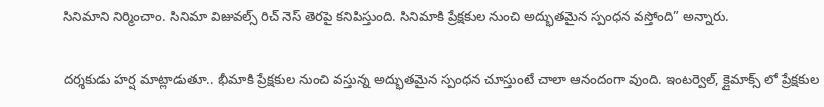సినిమాని నిర్మించాం. సినిమా విజువల్స్ రిచ్ నెస్ తెరపై కనిపిస్తుంది. సినిమాకి ప్రేక్షకుల నుంచి అద్భుతమైన స్పంధన వస్తోంది” అన్నారు.

దర్శకుడు హర్ష మాట్లాడుతూ.. భీమాకి ప్రేక్షకుల నుంచి వస్తున్న అద్భుతమైన స్పంధన చూస్తుంటే చాలా ఆనందంగా వుంది. ఇంటర్వెల్, క్లైమాక్స్ లో ప్రేక్షకుల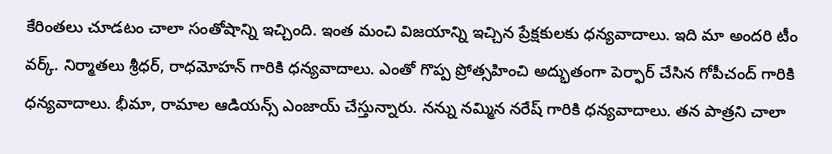కేరింతలు చూడటం చాలా సంతోషాన్ని ఇచ్చింది. ఇంత మంచి విజయాన్ని ఇచ్చిన ప్రేక్షకులకు ధన్యవాదాలు. ఇది మా అందరి టీం వర్క్. నిర్మాతలు శ్రీధర్, రాధమోహన్ గారికి ధన్యవాదాలు. ఎంతో గొప్ప ప్రోత్సహించి అద్భుతంగా పెర్ఫార్ చేసిన గోపీచంద్ గారికి ధన్యవాదాలు. భీమా, రామాల ఆడియన్స్ ఎంజాయ్ చేస్తున్నారు. నన్ను నమ్మిన నరేష్ గారికి ధన్యవాదాలు. తన పాత్రని చాలా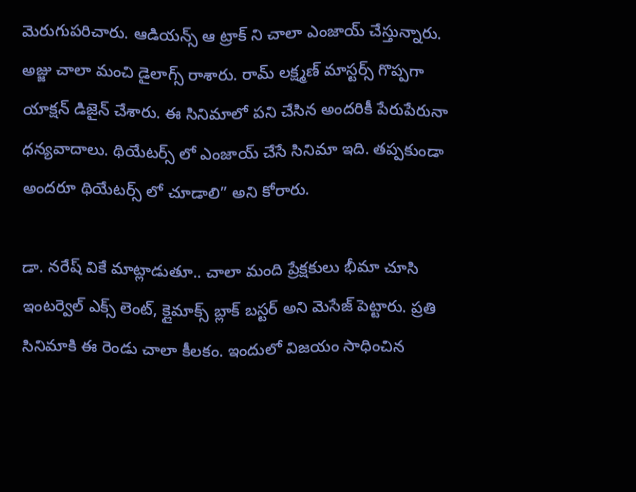మెరుగుపరిచారు. ఆడియన్స్ ఆ ట్రాక్ ని చాలా ఎంజాయ్ చేస్తున్నారు. అజ్జు చాలా మంచి డైలాగ్స్ రాశారు. రామ్ లక్ష్మణ్ మాస్టర్స్ గొప్పగా యాక్షన్ డిజైన్ చేశారు. ఈ సినిమాలో పని చేసిన అందరికీ పేరుపేరునా ధన్యవాదాలు. థియేటర్స్ లో ఎంజాయ్ చేసే సినిమా ఇది. తప్పకుండా అందరూ థియేటర్స్ లో చూడాలి” అని కోరారు.

డా. నరేష్ వికే మాట్లాడుతూ.. చాలా మంది ప్రేక్షకులు భీమా చూసి ఇంటర్వెల్ ఎక్స్ లెంట్, క్లైమాక్స్ బ్లాక్ బస్టర్ అని మెసేజ్ పెట్టారు. ప్రతి సినిమాకి ఈ రెండు చాలా కీలకం. ఇందులో విజయం సాధించిన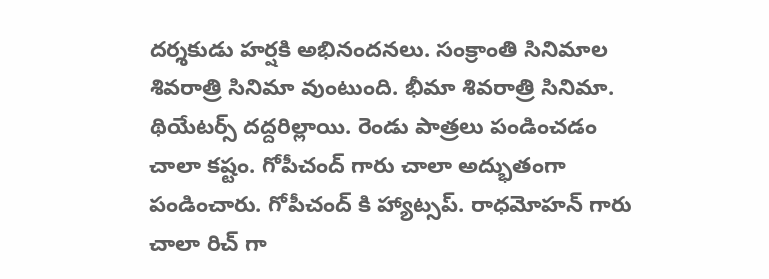దర్శకుడు హర్షకి అభినందనలు. సంక్రాంతి సినిమాల శివరాత్రి సినిమా వుంటుంది. భీమా శివరాత్రి సినిమా. థియేటర్స్ దద్దరిల్లాయి. రెండు పాత్రలు పండించడం చాలా కష్టం. గోపీచంద్ గారు చాలా అద్భుతంగా పండించారు. గోపీచంద్ కి హ్యాట్సప్. రాధమోహన్ గారు చాలా రిచ్ గా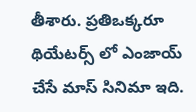తీశారు. ప్రతిఒక్కరూ థియేటర్స్ లో ఎంజాయ్ చేసే మాస్ సినిమా ఇది.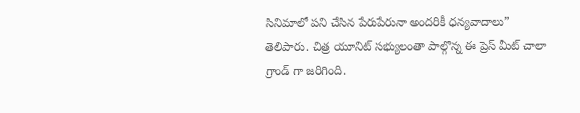సినిమాలో పని చేసిన పేరుపేరునా అందరికీ ధన్యవాదాలు” తెలిపారు. చిత్ర యూనిట్ సభ్యులంతా పాల్గొన్న ఈ ప్రెస్ మీట్ చాలా గ్రాండ్ గా జరిగింది.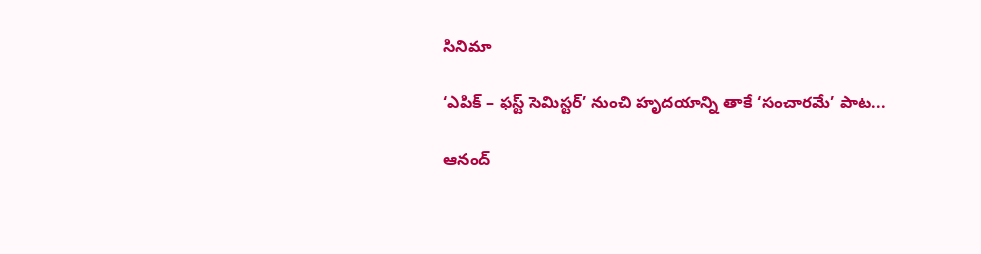సినిమా

‘ఎపిక్ – ఫస్ట్ సెమిస్టర్’ నుంచి హృదయాన్ని తాకే ‘సంచారమే’ పాట...

ఆనంద్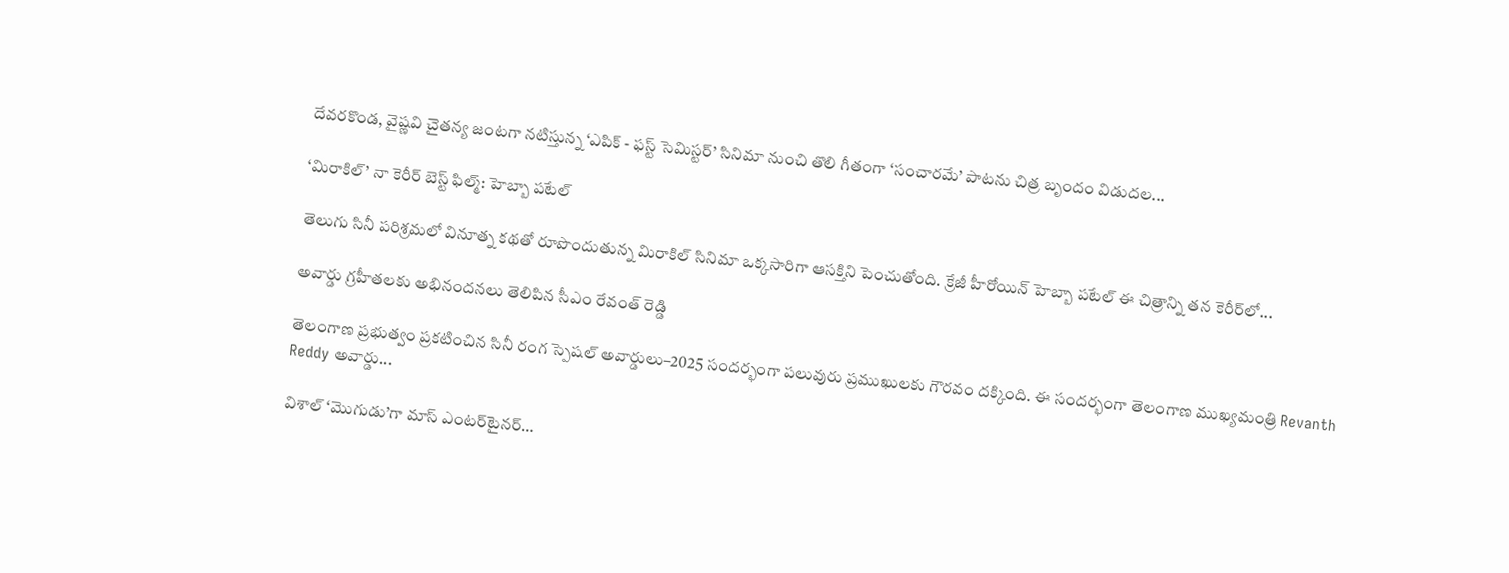దేవరకొండ, వైష్ణవి చైతన్య జంటగా నటిస్తున్న ‘ఎపిక్ - ఫస్ట్ సెమిస్టర్’ సినిమా నుంచి తొలి గీతంగా ‘సంచారమే’ పాటను చిత్ర బృందం విడుదల...

‘మిరాకిల్’ నా కెరీర్ బెస్ట్ ఫిల్మ్: హెబ్బా పటేల్

తెలుగు సినీ పరిశ్రమలో వినూత్న కథతో రూపొందుతున్న మిరాకిల్ సినిమా ఒక్కసారిగా ఆసక్తిని పెంచుతోంది. క్రేజీ హీరోయిన్ హెబ్బా పటేల్ ఈ చిత్రాన్ని తన కెరీర్‌లో...

అవార్డు గ్రహీతలకు అభినందనలు తెలిపిన సీఎం రేవంత్ రెడ్డి

తెలంగాణ ప్రభుత్వం ప్రకటించిన సినీ రంగ స్పెషల్ అవార్డులు–2025 సందర్భంగా పలువురు ప్రముఖులకు గౌరవం దక్కింది. ఈ సందర్భంగా తెలంగాణ ముఖ్యమంత్రి Revanth Reddy అవార్డు...

విశాల్ ‘మొగుడు’గా మాస్ ఎంటర్‌టైనర్…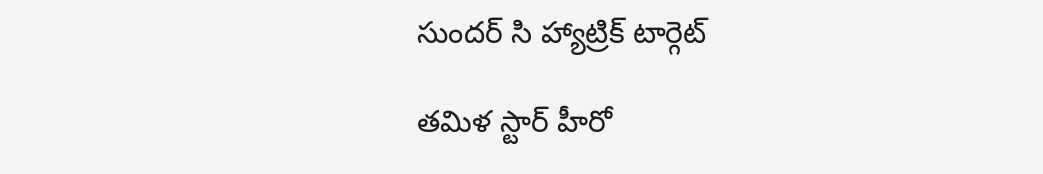సుందర్ సి హ్యాట్రిక్ టార్గెట్

తమిళ స్టార్ హీరో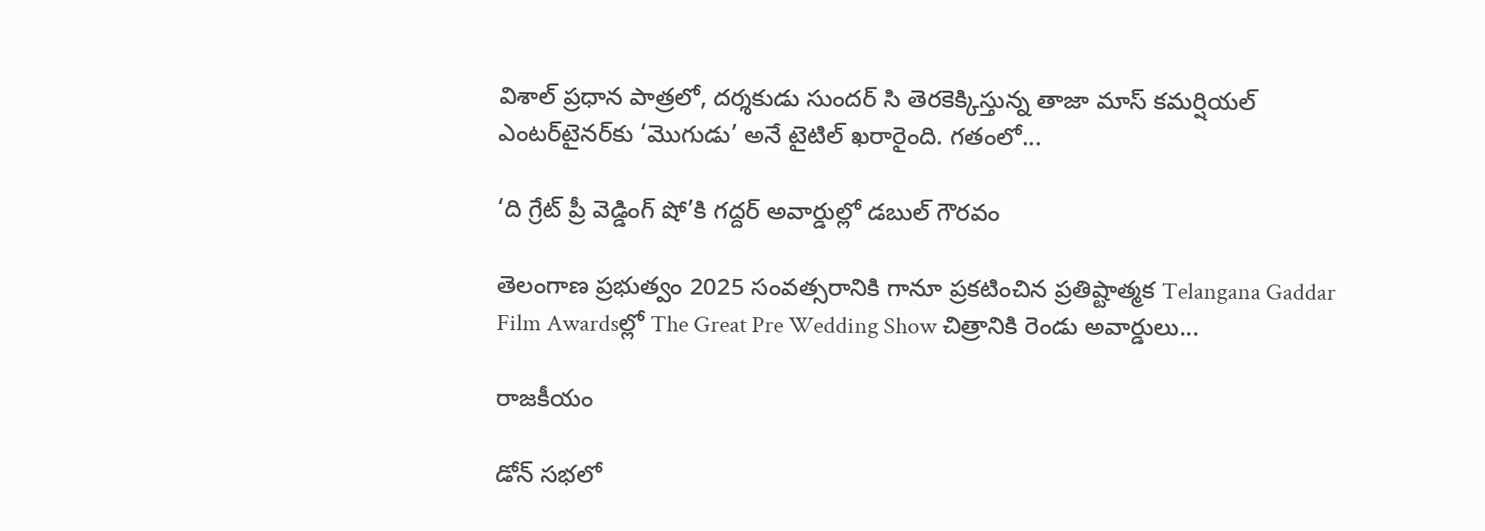విశాల్ ప్రధాన పాత్రలో, దర్శకుడు సుందర్ సి తెరకెక్కిస్తున్న తాజా మాస్ కమర్షియల్ ఎంటర్‌టైనర్‌కు ‘మొగుడు’ అనే టైటిల్ ఖరారైంది. గతంలో...

‘ది గ్రేట్ ప్రీ వెడ్డింగ్ షో’కి గద్దర్ అవార్డుల్లో డబుల్ గౌరవం

తెలంగాణ ప్రభుత్వం 2025 సంవత్సరానికి గానూ ప్రకటించిన ప్రతిష్టాత్మక Telangana Gaddar Film Awardsల్లో The Great Pre Wedding Show చిత్రానికి రెండు అవార్డులు...

రాజకీయం

డోన్ సభలో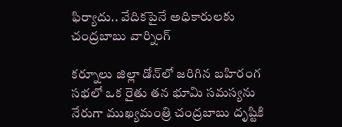ఫిర్యాదు.. వేదికపైనే అధికారులకు చంద్రబాబు వార్నింగ్

కర్నూలు జిల్లా డోన్‌లో జరిగిన బహిరంగ సభలో ఒక రైతు తన భూమి సమస్యను నేరుగా ముఖ్యమంత్రి చంద్రబాబు దృష్టికి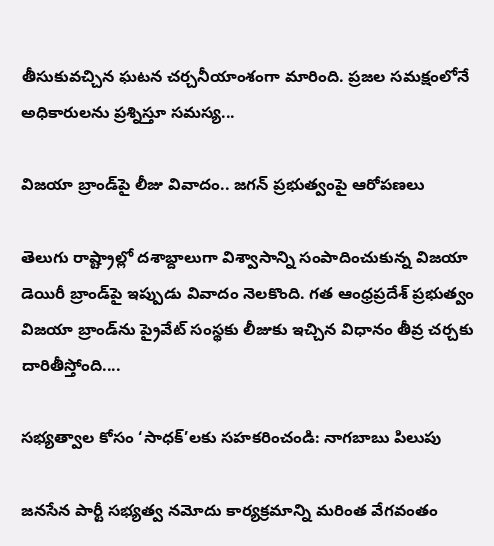తీసుకువచ్చిన ఘటన చర్చనీయాంశంగా మారింది. ప్రజల సమక్షంలోనే అధికారులను ప్రశ్నిస్తూ సమస్య...

విజయా బ్రాండ్‌పై లీజు వివాదం.. జగన్ ప్రభుత్వంపై ఆరోపణలు

తెలుగు రాష్ట్రాల్లో దశాబ్దాలుగా విశ్వాసాన్ని సంపాదించుకున్న విజయా డెయిరీ బ్రాండ్‌పై ఇప్పుడు వివాదం నెలకొంది. గత ఆంధ్రప్రదేశ్ ప్రభుత్వం విజయా బ్రాండ్‌ను ప్రైవేట్ సంస్థకు లీజుకు ఇచ్చిన విధానం తీవ్ర చర్చకు దారితీస్తోంది....

సభ్యత్వాల కోసం ‘సాధక్’లకు సహకరించండి: నాగబాబు పిలుపు

జనసేన పార్టీ సభ్యత్వ నమోదు కార్యక్రమాన్ని మరింత వేగవంతం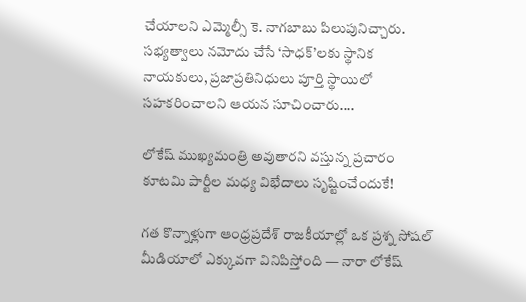చేయాలని ఎమ్మెల్సీ కె. నాగబాబు పిలుపునిచ్చారు. సభ్యత్వాలు నమోదు చేసే ‘సాధక్’లకు స్థానిక నాయకులు, ప్రజాప్రతినిధులు పూర్తి స్థాయిలో సహకరించాలని ఆయన సూచించారు....

లోకేష్ ముఖ్యమంత్రి అవుతారని వస్తున్న ప్రచారం కూటమి పార్టీల మధ్య విభేదాలు సృష్టించేందుకే!

గత కొన్నాళ్లుగా ఆంధ్రప్రదేశ్ రాజకీయాల్లో ఒక ప్రశ్న సోషల్ మీడియాలో ఎక్కువగా వినిపిస్తోంది — నారా లోకేష్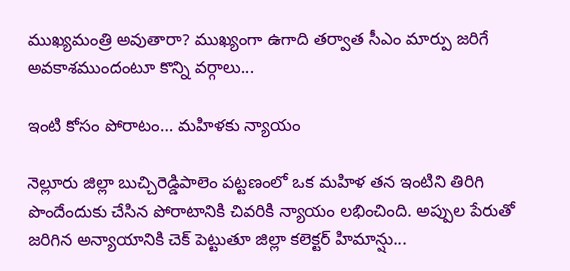ముఖ్యమంత్రి అవుతారా? ముఖ్యంగా ఉగాది తర్వాత సీఎం మార్పు జరిగే అవకాశముందంటూ కొన్ని వర్గాలు...

ఇంటి కోసం పోరాటం… మహిళకు న్యాయం

నెల్లూరు జిల్లా బుచ్చిరెడ్డిపాలెం పట్టణంలో ఒక మహిళ తన ఇంటిని తిరిగి పొందేందుకు చేసిన పోరాటానికి చివరికి న్యాయం లభించింది. అప్పుల పేరుతో జరిగిన అన్యాయానికి చెక్ పెట్టుతూ జిల్లా కలెక్టర్ హిమాన్షు...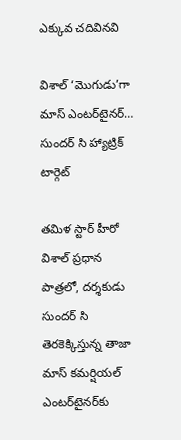ఎక్కువ చదివినవి

విశాల్ ‘మొగుడు’గా మాస్ ఎంటర్‌టైనర్… సుందర్ సి హ్యాట్రిక్ టార్గెట్

తమిళ స్టార్ హీరో విశాల్ ప్రధాన పాత్రలో, దర్శకుడు సుందర్ సి తెరకెక్కిస్తున్న తాజా మాస్ కమర్షియల్ ఎంటర్‌టైనర్‌కు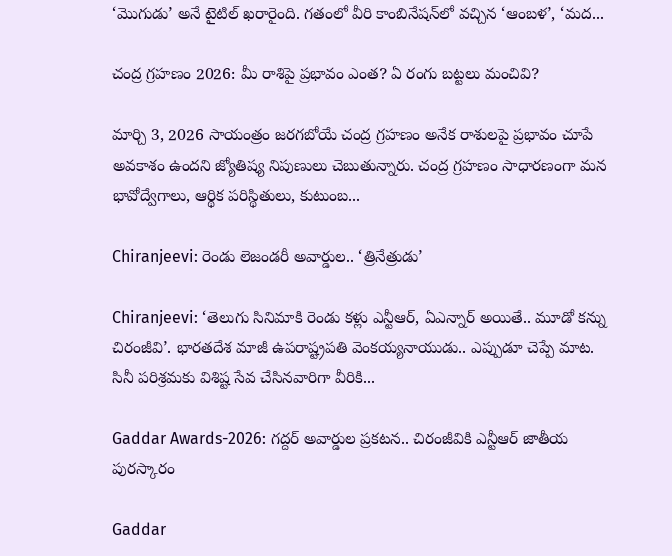‘మొగుడు’ అనే టైటిల్ ఖరారైంది. గతంలో వీరి కాంబినేషన్‌లో వచ్చిన ‘ఆంబళ’, ‘మద...

చంద్ర గ్రహణం 2026: మీ రాశిపై ప్రభావం ఎంత? ఏ రంగు బట్టలు మంచివి?

మార్చి 3, 2026 సాయంత్రం జరగబోయే చంద్ర గ్రహణం అనేక రాశులపై ప్రభావం చూపే అవకాశం ఉందని జ్యోతిష్య నిపుణులు చెబుతున్నారు. చంద్ర గ్రహణం సాధారణంగా మన భావోద్వేగాలు, ఆర్థిక పరిస్థితులు, కుటుంబ...

Chiranjeevi: రెండు లెజండరీ అవార్డుల.. ‘త్రినేత్రుడు’

Chiranjeevi: ‘తెలుగు సినిమాకి రెండు కళ్లు ఎన్టీఆర్, ఏఎన్నార్ అయితే.. మూడో కన్ను చిరంజీవి’. భారతదేశ మాజీ ఉపరాష్ట్రపతి వెంకయ్యనాయుడు.. ఎప్పుడూ చెప్పే మాట. సినీ పరిశ్రమకు విశిష్ట సేవ చేసినవారిగా వీరికి...

Gaddar Awards-2026: గద్దర్ అవార్డుల ప్రకటన.. చిరంజీవికి ఎన్టీఆర్ జాతీయ పురస్కారం

Gaddar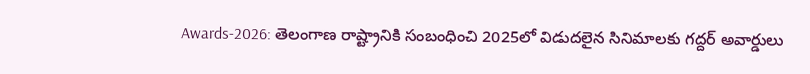Awards-2026: తెలంగాణ రాష్ట్రానికి సంబంధించి 2025లో విడుదలైన సినిమాలకు గద్దర్ అవార్డులు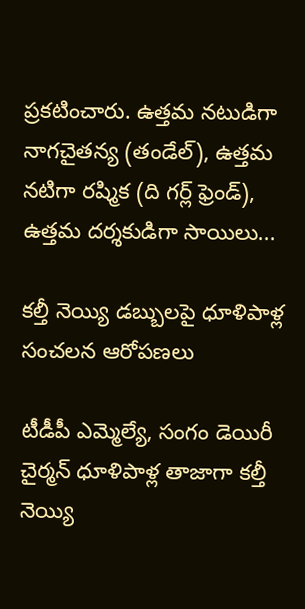ప్రకటించారు. ఉత్తమ నటుడిగా నాగచైతన్య (తండేల్), ఉత్తమ నటిగా రష్మిక (ది గర్ల్ ఫ్రెండ్), ఉత్తమ దర్శకుడిగా సాయిలు...

కల్తీ నెయ్యి డబ్బులపై ధూళిపాళ్ల సంచలన ఆరోపణలు

టీడీపీ ఎమ్మెల్యే, సంగం డెయిరీ చైర్మన్ ధూళిపాళ్ల తాజాగా కల్తీ నెయ్యి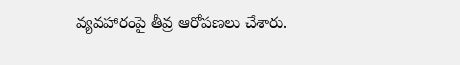వ్యవహారంపై తీవ్ర ఆరోపణలు చేశారు.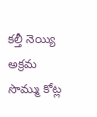కల్తీ నెయ్యి అక్రమ సొమ్ము కోట్ల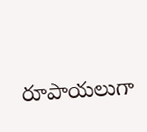రూపాయలుగా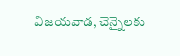విజయవాడ, చెన్నైలకు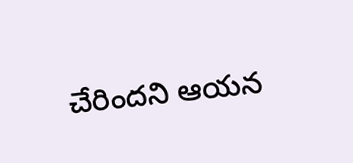చేరిందని ఆయన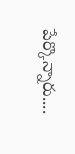పేర్కొన్నారు....